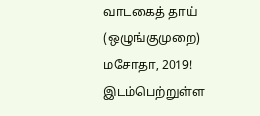வாடகைத் தாய் (ஒழுங்குமுறை) மசோதா, 2019! இடம்பெற்றுள்ள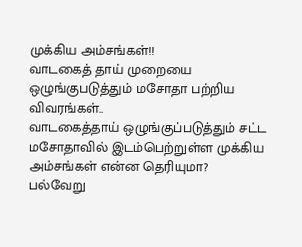முக்கிய அம்சங்கள்!!
வாடகைத் தாய் முறையை ஒழுங்குபடுத்தும் மசோதா பற்றிய விவரங்கள்..
வாடகைத்தாய் ஒழுங்குப்படுத்தும் சட்ட மசோதாவில் இடம்பெற்றுள்ள முக்கிய அம்சங்கள் என்ன தெரியுமா?
பல்வேறு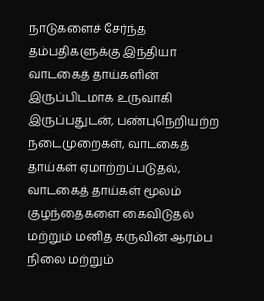நாடுகளைச் சேர்ந்த தம்பதிகளுக்கு இந்தியா வாடகைத் தாய்களின் இருப்பிடமாக உருவாகி இருப்பதுடன், பண்புநெறியற்ற நடைமுறைகள், வாடகைத் தாய்கள் ஏமாற்றப்படுதல், வாடகைத் தாய்கள் மூலம் குழந்தைகளை கைவிடுதல் மற்றும் மனித கருவின் ஆரம்ப நிலை மற்றும்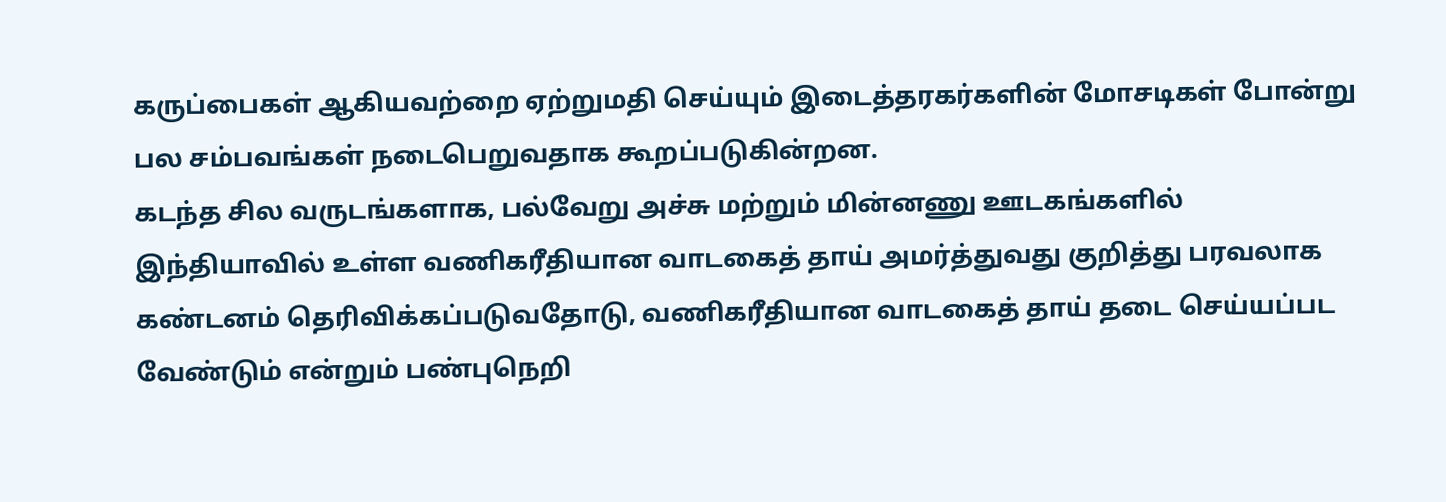கருப்பைகள் ஆகியவற்றை ஏற்றுமதி செய்யும் இடைத்தரகர்களின் மோசடிகள் போன்று பல சம்பவங்கள் நடைபெறுவதாக கூறப்படுகின்றன.
கடந்த சில வருடங்களாக, பல்வேறு அச்சு மற்றும் மின்னணு ஊடகங்களில் இந்தியாவில் உள்ள வணிகரீதியான வாடகைத் தாய் அமர்த்துவது குறித்து பரவலாக கண்டனம் தெரிவிக்கப்படுவதோடு, வணிகரீதியான வாடகைத் தாய் தடை செய்யப்பட வேண்டும் என்றும் பண்புநெறி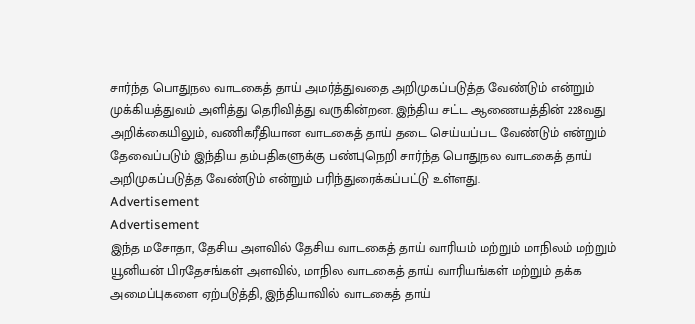சார்ந்த பொதுநல வாடகைத் தாய் அமர்த்துவதை அறிமுகப்படுத்த வேண்டும் என்றும் முக்கியத்துவம் அளித்து தெரிவித்து வருகின்றன. இந்திய சட்ட ஆணையத்தின் 228வது அறிக்கையிலும், வணிகரீதியான வாடகைத் தாய் தடை செய்யப்பட வேண்டும் என்றும் தேவைப்படும் இந்திய தம்பதிகளுக்கு பண்புநெறி சார்ந்த பொதுநல வாடகைத் தாய் அறிமுகப்படுத்த வேண்டும் என்றும் பரிந்துரைக்கப்பட்டு உள்ளது.
Advertisement
Advertisement
இந்த மசோதா, தேசிய அளவில் தேசிய வாடகைத் தாய் வாரியம் மற்றும் மாநிலம் மற்றும் யூனியன் பிரதேசங்கள் அளவில், மாநில வாடகைத் தாய் வாரியங்கள் மற்றும் தக்க அமைப்புகளை ஏற்படுத்தி, இந்தியாவில் வாடகைத் தாய்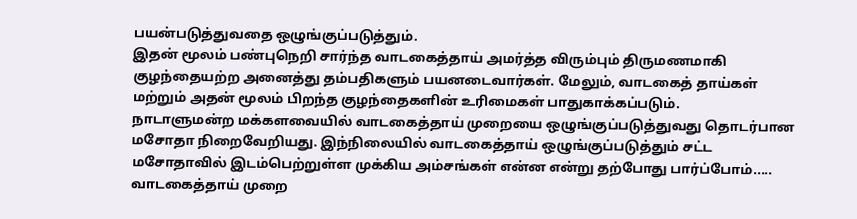பயன்படுத்துவதை ஒழுங்குப்படுத்தும்.
இதன் மூலம் பண்புநெறி சார்ந்த வாடகைத்தாய் அமர்த்த விரும்பும் திருமணமாகி குழந்தையற்ற அனைத்து தம்பதிகளும் பயனடைவார்கள். மேலும், வாடகைத் தாய்கள் மற்றும் அதன் மூலம் பிறந்த குழந்தைகளின் உரிமைகள் பாதுகாக்கப்படும்.
நாடாளுமன்ற மக்களவையில் வாடகைத்தாய் முறையை ஒழுங்குப்படுத்துவது தொடர்பான மசோதா நிறைவேறியது. இந்நிலையில் வாடகைத்தாய் ஒழுங்குப்படுத்தும் சட்ட மசோதாவில் இடம்பெற்றுள்ள முக்கிய அம்சங்கள் என்ன என்று தற்போது பார்ப்போம்.....
வாடகைத்தாய் முறை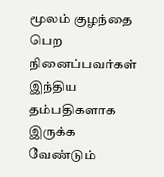மூலம் குழந்தை பெற நினைப்பவர்கள் இந்திய தம்பதிகளாக இருக்க வேண்டும்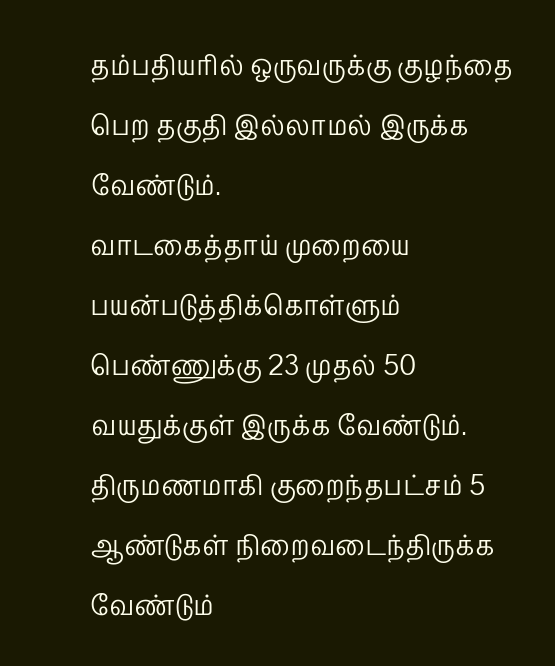தம்பதியரில் ஒருவருக்கு குழந்தை பெற தகுதி இல்லாமல் இருக்க வேண்டும்.
வாடகைத்தாய் முறையை பயன்படுத்திக்கொள்ளும் பெண்ணுக்கு 23 முதல் 50 வயதுக்குள் இருக்க வேண்டும்.
திருமணமாகி குறைந்தபட்சம் 5 ஆண்டுகள் நிறைவடைந்திருக்க வேண்டும்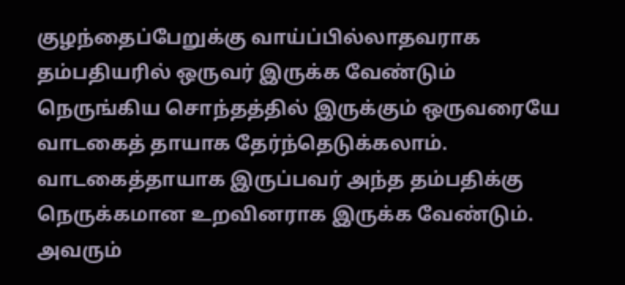குழந்தைப்பேறுக்கு வாய்ப்பில்லாதவராக தம்பதியரில் ஒருவர் இருக்க வேண்டும்
நெருங்கிய சொந்தத்தில் இருக்கும் ஒருவரையே வாடகைத் தாயாக தேர்ந்தெடுக்கலாம்.
வாடகைத்தாயாக இருப்பவர் அந்த தம்பதிக்கு நெருக்கமான உறவினராக இருக்க வேண்டும். அவரும்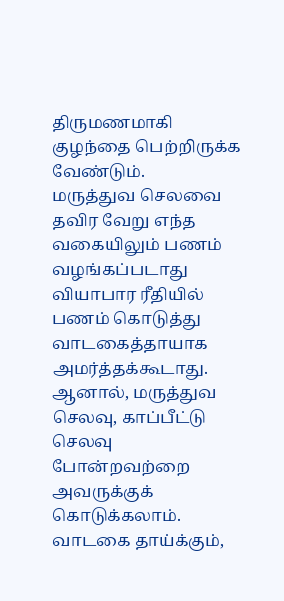திருமணமாகி குழந்தை பெற்றிருக்க வேண்டும்.
மருத்துவ செலவை தவிர வேறு எந்த வகையிலும் பணம் வழங்கப்படாது
வியாபார ரீதியில் பணம் கொடுத்து வாடகைத்தாயாக அமர்த்தக்கூடாது. ஆனால், மருத்துவ செலவு, காப்பீட்டு செலவு போன்றவற்றை அவருக்குக் கொடுக்கலாம்.
வாடகை தாய்க்கும்,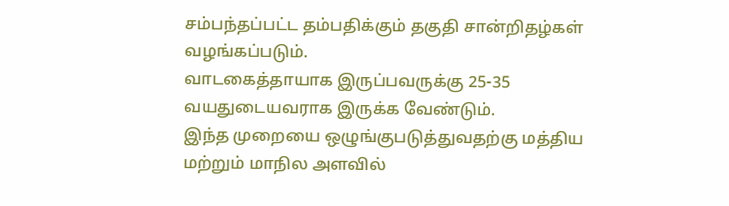சம்பந்தப்பட்ட தம்பதிக்கும் தகுதி சான்றிதழ்கள் வழங்கப்படும்.
வாடகைத்தாயாக இருப்பவருக்கு 25-35 வயதுடையவராக இருக்க வேண்டும்.
இந்த முறையை ஒழுங்குபடுத்துவதற்கு மத்திய மற்றும் மாநில அளவில்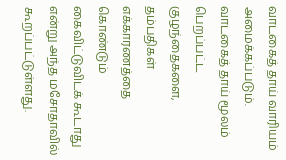வாடகைத் தாய் வாரியம் அமைக்கப்படும்.
வாடகைத் தாய் மூலம் பெறப்பட்ட குழந்தைகளை, தம்பதிகள் எக்காரணத்தை கொண்டும் கைவிட்டுவிடக் கூடாது என்று அந்த மசோதாவில் கூறப்பட்டுள்ளது.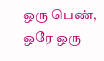ஒரு பெண், ஒரே ஒரு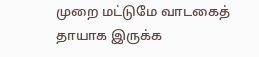முறை மட்டுமே வாடகைத் தாயாக இருக்க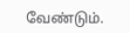வேண்டும்.